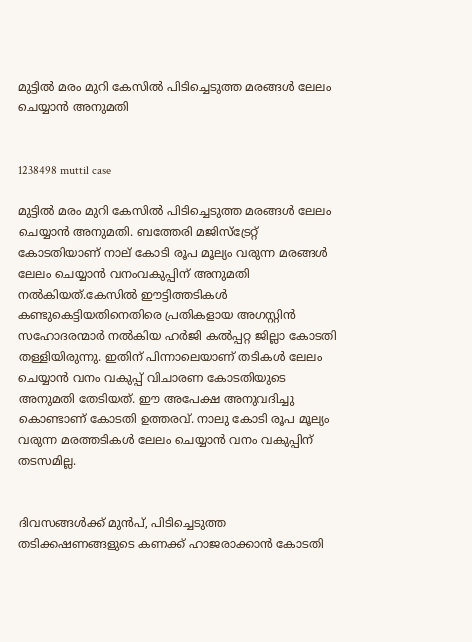മുട്ടില്‍ മരം മുറി കേസില്‍ പിടിച്ചെടുത്ത മരങ്ങള്‍ ലേലം ചെയ്യാന്‍ അനുമതി


1238498 muttil case

മുട്ടില്‍ മരം മുറി കേസില്‍ പിടിച്ചെടുത്ത മരങ്ങള്‍ ലേലം ചെയ്യാന്‍ അനുമതി. ബത്തേരി മജിസ്‌ട്രേറ്റ് കോടതിയാണ് നാല് കോടി രൂപ മൂല്യം വരുന്ന മരങ്ങള്‍ ലേലം ചെയ്യാന്‍ വനംവകുപ്പിന് അനുമതി നല്‍കിയത്.കേസില്‍ ഈട്ടിത്തടികള്‍ കണ്ടുകെട്ടിയതിനെതിരെ പ്രതികളായ അഗസ്റ്റിന്‍ സഹോദരന്മാര്‍ നല്‍കിയ ഹര്‍ജി കല്‍പ്പറ്റ ജില്ലാ കോടതി തള്ളിയിരുന്നു. ഇതിന് പിന്നാലെയാണ് തടികള്‍ ലേലം ചെയ്യാന്‍ വനം വകുപ്പ് വിചാരണ കോടതിയുടെ അനുമതി തേടിയത്. ഈ അപേക്ഷ അനുവദിച്ചു കൊണ്ടാണ് കോടതി ഉത്തരവ്. നാലു കോടി രൂപ മൂല്യം വരുന്ന മരത്തടികള്‍ ലേലം ചെയ്യാന്‍ വനം വകുപ്പിന് തടസമില്ല.


ദിവസങ്ങള്‍ക്ക് മുന്‍പ്, പിടിച്ചെടുത്ത തടിക്കഷണങ്ങളുടെ കണക്ക് ഹാജരാക്കാന്‍ കോടതി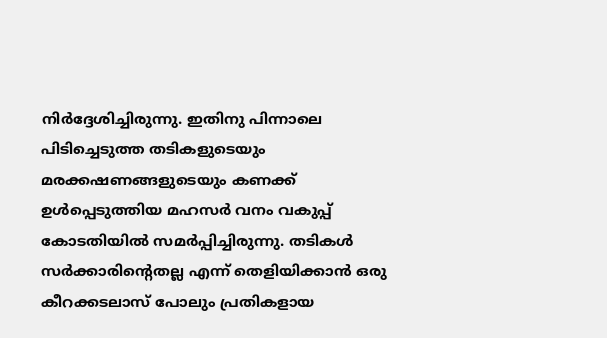നിര്‍ദ്ദേശിച്ചിരുന്നു. ഇതിനു പിന്നാലെ പിടിച്ചെടുത്ത തടികളുടെയും മരക്കഷണങ്ങളുടെയും കണക്ക് ഉള്‍പ്പെടുത്തിയ മഹസര്‍ വനം വകുപ്പ് കോടതിയില്‍ സമര്‍പ്പിച്ചിരുന്നു. തടികള്‍ സര്‍ക്കാരിന്റെതല്ല എന്ന് തെളിയിക്കാന്‍ ഒരു കീറക്കടലാസ് പോലും പ്രതികളായ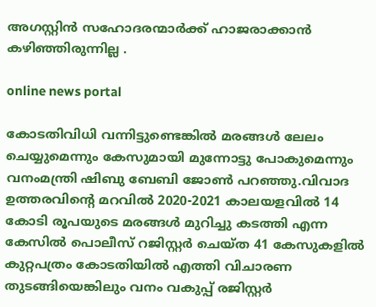അഗസ്റ്റിന്‍ സഹോദരന്മാര്‍ക്ക് ഹാജരാക്കാന്‍ കഴിഞ്ഞിരുന്നില്ല .

online news portal

കോടതിവിധി വന്നിട്ടുണ്ടെങ്കില്‍ മരങ്ങള്‍ ലേലം ചെയ്യുമെന്നും കേസുമായി മുന്നോട്ടു പോകുമെന്നും വനംമന്ത്രി ഷിബു ബേബി ജോണ്‍ പറഞ്ഞു.വിവാദ ഉത്തരവിന്റെ മറവില്‍ 2020-2021 കാലയളവില്‍ 14 കോടി രൂപയുടെ മരങ്ങള്‍ മുറിച്ചു കടത്തി എന്ന കേസില്‍ പൊലീസ് റജിസ്റ്റര്‍ ചെയ്ത 41 കേസുകളില്‍ കുറ്റപത്രം കോടതിയില്‍ എത്തി വിചാരണ തുടങ്ങിയെങ്കിലും വനം വകുപ്പ് രജിസ്റ്റര്‍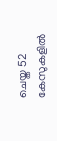ചെയ്ത 52 കേസുകളില്‍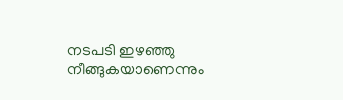നടപടി ഇഴഞ്ഞു നീങ്ങുകയാണെന്നും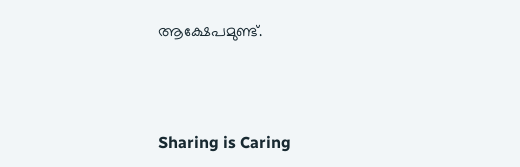ആക്ഷേപമുണ്ട്.



Sharing is Caring